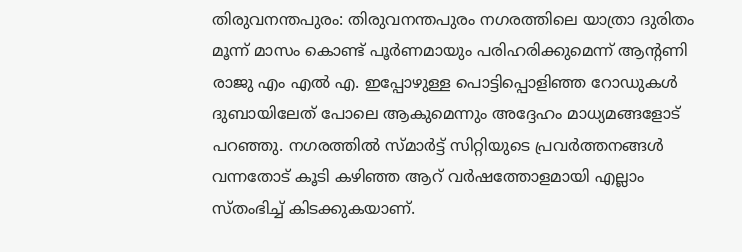തിരുവനന്തപുരം: തിരുവനന്തപുരം നഗരത്തിലെ യാത്രാ ദുരിതം മൂന്ന് മാസം കൊണ്ട് പൂർണമായും പരിഹരിക്കുമെന്ന് ആന്റണി രാജു എം എൽ എ. ഇപ്പോഴുള്ള പൊട്ടിപ്പൊളിഞ്ഞ റോഡുകൾ ദുബായിലേത് പോലെ ആകുമെന്നും അദ്ദേഹം മാധ്യമങ്ങളോട് പറഞ്ഞു. നഗരത്തിൽ സ്മാർട്ട് സിറ്റിയുടെ പ്രവർത്തനങ്ങൾ വന്നതോട് കൂടി കഴിഞ്ഞ ആറ് വർഷത്തോളമായി എല്ലാം സ്തംഭിച്ച് കിടക്കുകയാണ്.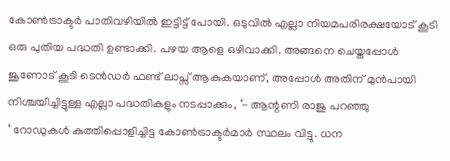കോൺട്രാക്ടർ പാതിവഴിയിൽ ഇട്ടിട്ട് പോയി. ഒടുവിൽ എല്ലാ നിയമപരിരക്ഷയോട് കൂടി ഒരു പുതിയ പദ്ധതി ഉണ്ടാക്കി. പഴയ ആളെ ഒഴിവാക്കി. അങ്ങനെ ചെയ്തപ്പോൾ ജൂണോട് കൂടി ടെൻഡർ ഫണ്ട് ലാപ്സ് ആകുകയാണ്, അപ്പോൾ അതിന് മുൻപായി നിശ്ചയിച്ചിട്ടുള്ള എല്ലാ പദ്ധതികളും നടപ്പാക്കും, ‘- ആന്റണി രാജു പറഞ്ഞു
‘ റോഡുകൾ കുത്തിപ്പൊളിച്ചിട്ട കോൺട്രാക്ടർമാർ സ്ഥലം വിട്ടു. ധന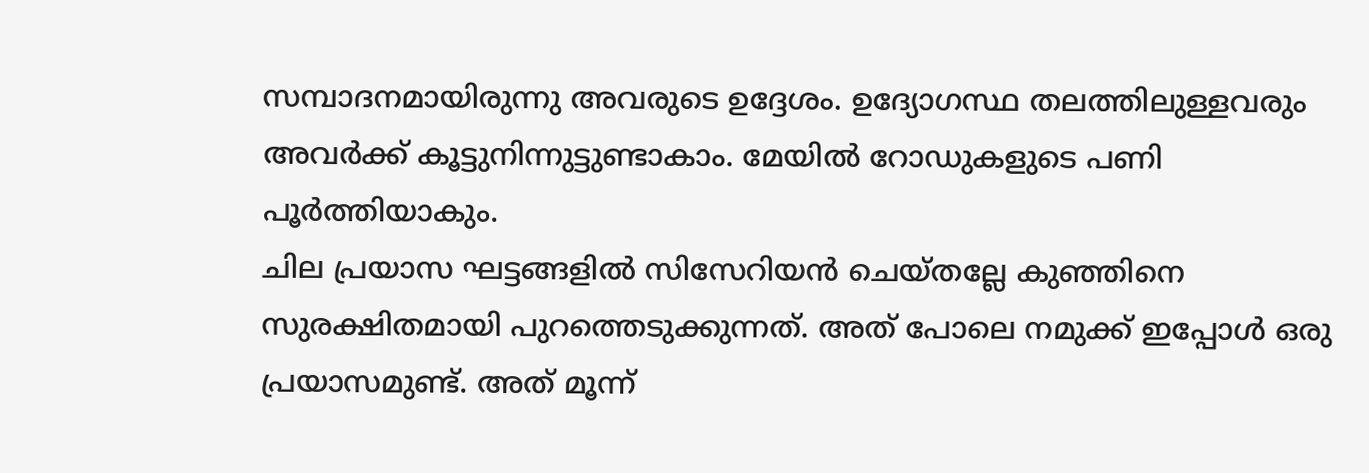സമ്പാദനമായിരുന്നു അവരുടെ ഉദ്ദേശം. ഉദ്യോഗസ്ഥ തലത്തിലുള്ളവരും അവർക്ക് കൂട്ടുനിന്നുട്ടുണ്ടാകാം. മേയിൽ റോഡുകളുടെ പണി പൂർത്തിയാകും.
ചില പ്രയാസ ഘട്ടങ്ങളിൽ സിസേറിയൻ ചെയ്തല്ലേ കുഞ്ഞിനെ സുരക്ഷിതമായി പുറത്തെടുക്കുന്നത്. അത് പോലെ നമുക്ക് ഇപ്പോൾ ഒരു പ്രയാസമുണ്ട്. അത് മൂന്ന്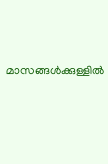മാസങ്ങൾക്കുള്ളിൽ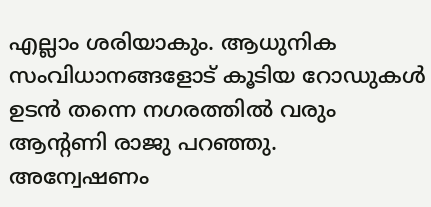എല്ലാം ശരിയാകും. ആധുനിക സംവിധാനങ്ങളോട് കൂടിയ റോഡുകൾ ഉടൻ തന്നെ നഗരത്തിൽ വരും ആന്റണി രാജു പറഞ്ഞു.
അന്വേഷണം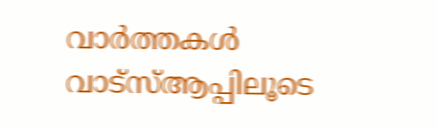വാർത്തകൾ വാട്സ്ആപ്പിലൂടെ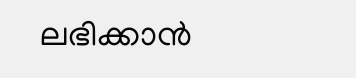ലഭിക്കാൻ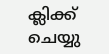ക്ലിക്ക് ചെയ്യു